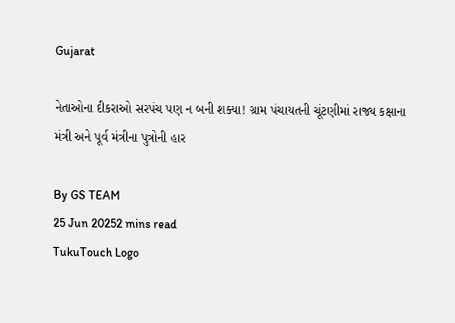Gujarat

નેતાઓના દીકરાઓ સરપંચ પણ ન બની શક્યા! ગ્રામ પંચાયતની ચૂંટણીમાં રાજ્ય કક્ષાના મંત્રી અને પૂર્વ મંત્રીના પુત્રોની હાર

By GS TEAM
25 Jun 20252 mins read
TukuTouch Logo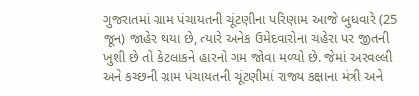ગુજરાતમાં ગ્રામ પંચાયતની ચૂંટણીના પરિણામ આજે બુધવારે (25 જૂન) જાહેર થયા છે, ત્યારે અનેક ઉમેદવારોના ચહેરા પર જીતની ખુશી છે તો કેટલાકને હારનો ગમ જોવા મળ્યો છે. જેમાં અરવલ્લી અને કચ્છની ગ્રામ પંચાયતની ચૂંટણીમાં રાજ્ય કક્ષાના મંત્રી અને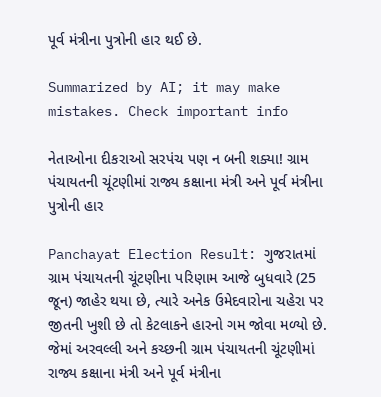પૂર્વ મંત્રીના પુત્રોની હાર થઈ છે.

Summarized by AI; it may make mistakes. Check important info

નેતાઓના દીકરાઓ સરપંચ પણ ન બની શક્યા! ગ્રામ પંચાયતની ચૂંટણીમાં રાજ્ય કક્ષાના મંત્રી અને પૂર્વ મંત્રીના પુત્રોની હાર

Panchayat Election Result: ગુજરાતમાં ગ્રામ પંચાયતની ચૂંટણીના પરિણામ આજે બુધવારે (25 જૂન) જાહેર થયા છે, ત્યારે અનેક ઉમેદવારોના ચહેરા પર જીતની ખુશી છે તો કેટલાકને હારનો ગમ જોવા મળ્યો છે. જેમાં અરવલ્લી અને કચ્છની ગ્રામ પંચાયતની ચૂંટણીમાં રાજ્ય કક્ષાના મંત્રી અને પૂર્વ મંત્રીના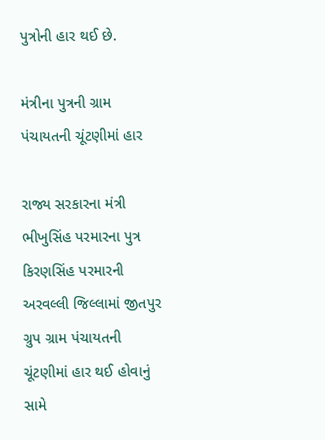પુત્રોની હાર થઈ છે.

મંત્રીના પુત્રની ગ્રામ પંચાયતની ચૂંટણીમાં હાર

રાજ્ય સરકારના મંત્રી ભીખુસિંહ પરમારના પુત્ર કિરણસિંહ પરમારની અરવલ્લી જિલ્લામાં જીતપુર ગ્રુપ ગ્રામ પંચાયતની ચૂંટણીમાં હાર થઈ હોવાનું સામે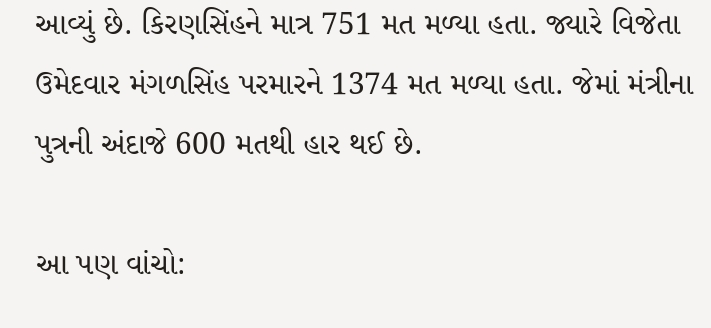આવ્યું છે. કિરણસિંહને માત્ર 751 મત મળ્યા હતા. જ્યારે વિજેતા ઉમેદવાર મંગળસિંહ પરમારને 1374 મત મળ્યા હતા. જેમાં મંત્રીના પુત્રની અંદાજે 600 મતથી હાર થઈ છે.

આ પણ વાંચો: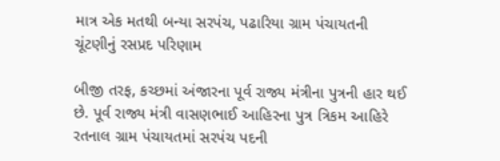માત્ર એક મતથી બન્યા સરપંચ, પઢારિયા ગ્રામ પંચાયતની ચૂંટણીનું રસપ્રદ પરિણામ

બીજી તરફ, કચ્છમાં અંજારના પૂર્વ રાજ્ય મંત્રીના પુત્રની હાર થઈ છે. પૂર્વ રાજ્ય મંત્રી વાસણભાઈ આહિરના પુત્ર ત્રિકમ આહિરે રતનાલ ગ્રામ પંચાયતમાં સરપંચ પદની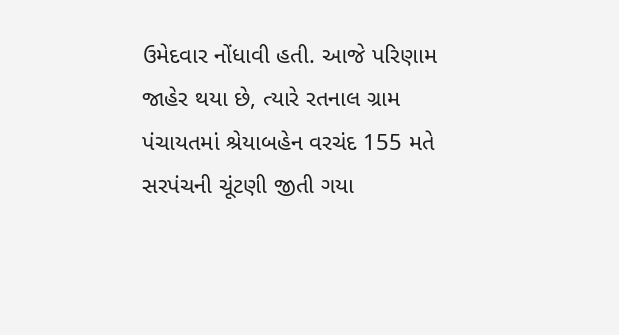ઉમેદવાર નોંધાવી હતી. આજે પરિણામ જાહેર થયા છે, ત્યારે રતનાલ ગ્રામ પંચાયતમાં શ્રેયાબહેન વરચંદ 155 મતે સરપંચની ચૂંટણી જીતી ગયા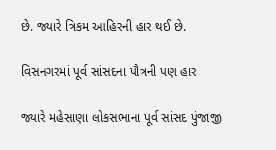છે. જ્યારે ત્રિકમ આહિરની હાર થઈ છે.

વિસનગરમાં પૂર્વ સાંસદના પૌત્રની પણ હાર

જ્યારે મહેસાણા લોકસભાના પૂર્વ સાંસદ પુંજાજી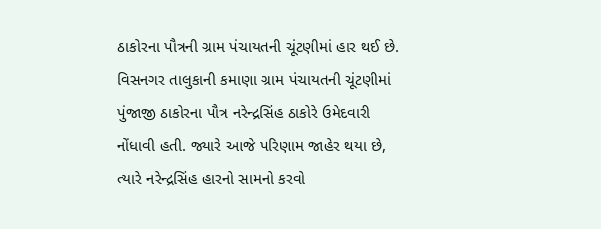ઠાકોરના પૌત્રની ગ્રામ પંચાયતની ચૂંટણીમાં હાર થઈ છે. વિસનગર તાલુકાની કમાણા ગ્રામ પંચાયતની ચૂંટણીમાં પુંજાજી ઠાકોરના પૌત્ર નરેન્દ્રસિંહ ઠાકોરે ઉમેદવારી નોંધાવી હતી. જ્યારે આજે પરિણામ જાહેર થયા છે, ત્યારે નરેન્દ્રસિંહ હારનો સામનો કરવો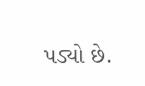પડ્યો છે.